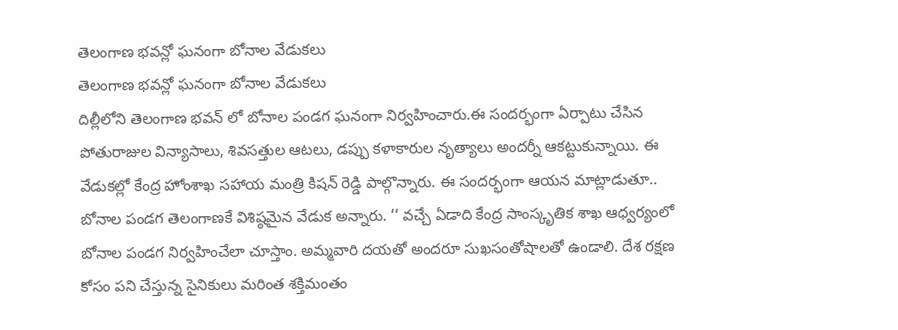తెలంగాణ భవన్లో ఘనంగా బోనాల వేడుకలు
తెలంగాణ భవన్లో ఘనంగా బోనాల వేడుకలు
దిల్లీలోని తెలంగాణ భవన్ లో బోనాల పండగ ఘనంగా నిర్వహించారు.ఈ సందర్భంగా ఏర్పాటు చేసిన పోతురాజుల విన్యాసాలు, శివసత్తుల ఆటలు, డప్పు కళాకారుల నృత్యాలు అందర్నీ ఆకట్టుకున్నాయి. ఈ వేడుకల్లో కేంద్ర హోంశాఖ సహాయ మంత్రి కిషన్ రెడ్డి పాల్గొన్నారు. ఈ సందర్భంగా ఆయన మాట్లాడుతూ.. బోనాల పండగ తెలంగాణకే విశిష్ఠమైన వేడుక అన్నారు. ‘‘ వచ్చే ఏడాది కేంద్ర సాంస్కృతిక శాఖ ఆధ్వర్యంలో బోనాల పండగ నిర్వహించేలా చూస్తాం. అమ్మవారి దయతో అందరూ సుఖసంతోషాలతో ఉండాలి. దేశ రక్షణ కోసం పని చేస్తున్న సైనికులు మరింత శక్తిమంతం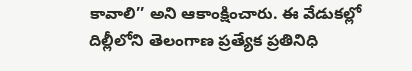కావాలి’’ అని ఆకాంక్షించారు. ఈ వేడుకల్లో దిల్లీలోని తెలంగాణ ప్రత్యేక ప్రతినిధి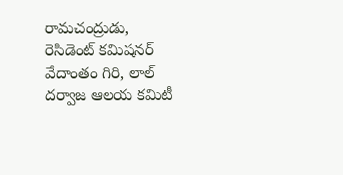రామచంద్రుడు, రెసిడెంట్ కమిషనర్ వేదాంతం గిరి, లాల్ దర్వాజ ఆలయ కమిటీ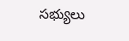సభ్యులు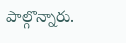పాల్గొన్నారు.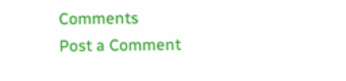Comments
Post a Comment